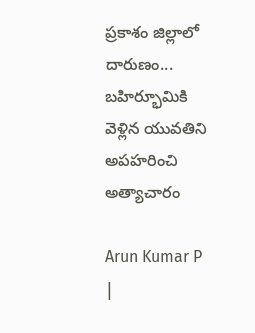ప్రకాశం జిల్లాలో దారుణం... బహిర్భూమికి వెళ్లిన యువతిని అపహరించి అత్యాచారం

Arun Kumar P   |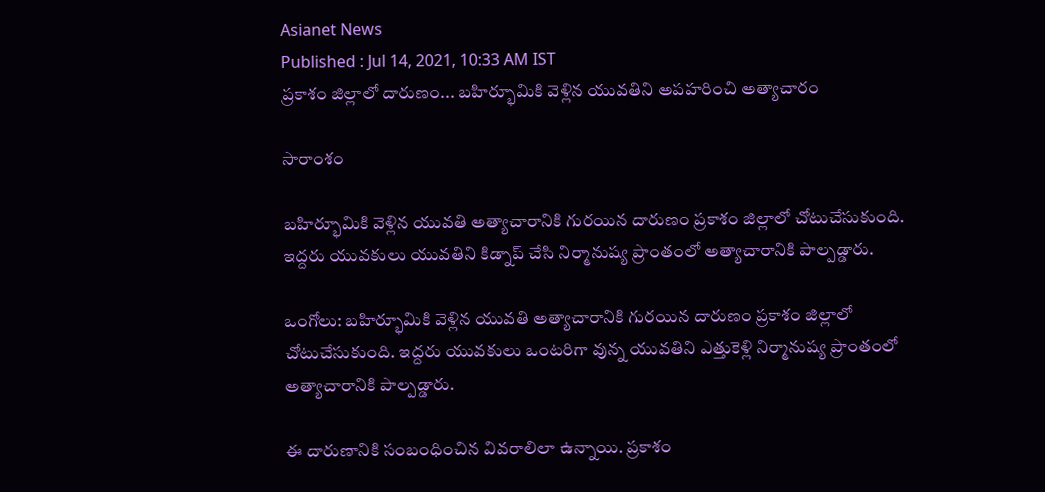Asianet News
Published : Jul 14, 2021, 10:33 AM IST
ప్రకాశం జిల్లాలో దారుణం... బహిర్భూమికి వెళ్లిన యువతిని అపహరించి అత్యాచారం

సారాంశం

బహిర్భూమికి వెళ్లిన యువతి అత్యాచారానికి గురయిన దారుణం ప్రకాశం జిల్లాలో చోటుచేసుకుంది. ఇద్దరు యువకులు యువతిని కిడ్నాప్ చేసి నిర్మానుష్య ప్రాంతంలో అత్యాచారానికి పాల్పడ్డారు.

ఒంగోలు: బహిర్భూమికి వెళ్లిన యువతి అత్యాచారానికి గురయిన దారుణం ప్రకాశం జిల్లాలో చోటుచేసుకుంది. ఇద్దరు యువకులు ఒంటరిగా వున్న యువతిని ఎత్తుకెళ్లి నిర్మానుష్య ప్రాంతంలో అత్యాచారానికి పాల్పడ్డారు.

ఈ దారుణానికి సంబంధించిన వివరాలిలా ఉన్నాయి. ప్రకాశం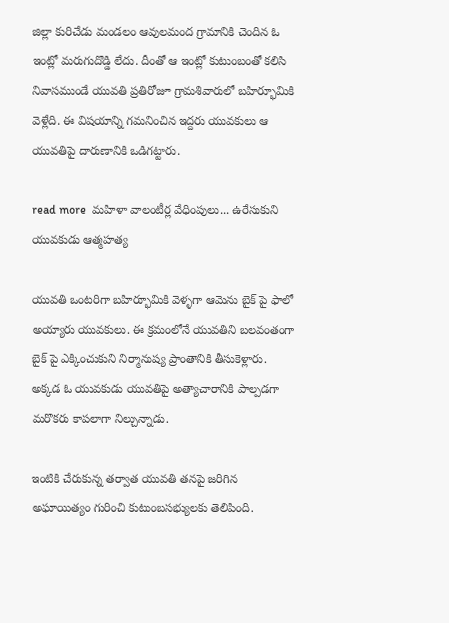జిల్లా కురిచేడు మండలం ఆవులమంద గ్రామానికి చెందిన ఓ ఇంట్లో మరుగుదొడ్డి లేదు. దీంతో ఆ ఇంట్లో కుటుంబంతో కలిసి నివాసముండే యువతి ప్రతిరోజూ గ్రామశివారులో బహిర్భూమికి వెళ్లేది. ఈ విషయాన్ని గమనించిన ఇద్దరు యువకులు ఆ యువతిపై దారుణానికి ఒడిగట్టారు.

read more  మహిళా వాలంటీర్ల వేధింపులు... ఉరేసుకుని యువకుడు ఆత్మహత్య

యువతి ఒంటరిగా బహిర్భూమికి వెళ్ళగా ఆమెను బైక్ పై ఫాలో అయ్యారు యువకులు. ఈ క్రమంలోనే యువతిని బలవంతంగా బైక్ పై ఎక్కించుకుని నిర్మానుష్య ప్రాంతానికి తీసుకెళ్లారు. అక్కడ ఓ యువకుడు యువతిపై అత్యాచారానికి పాల్పడగా మరొకరు కాపలాగా నిల్చున్నాడు.

ఇంటికి చేరుకున్న తర్వాత యువతి తనపై జరిగిన అఘాయిత్యం గురించి కుటుంబసభ్యులకు తెలిపింది.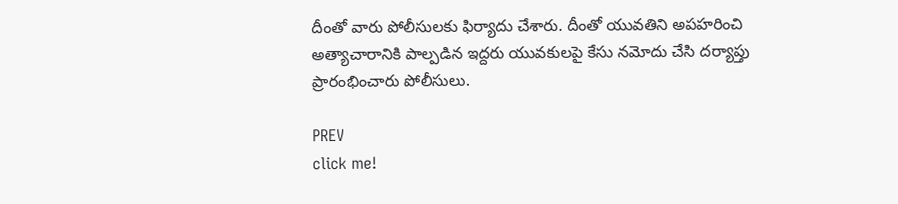దీంతో వారు పోలీసులకు ఫిర్యాదు చేశారు. దీంతో యువతిని అపహరించి అత్యాచారానికి పాల్పడిన ఇద్దరు యువకులపై కేసు నమోదు చేసి దర్యాప్తు ప్రారంభించారు పోలీసులు.

PREV
click me!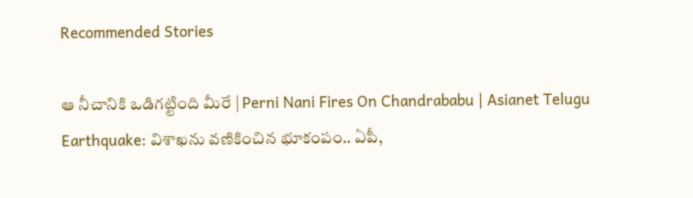Recommended Stories

ఆ నీచానికి ఒడిగట్టింది మీరే | Perni Nani Fires On Chandrababu | Asianet Telugu
Earthquake: విశాఖను వణికించిన భూకంపం.. ఏపీ,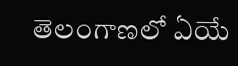తెలంగాణలో ఏయే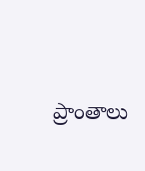ప్రాంతాలు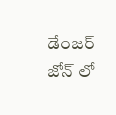డేంజర్ జోన్ లో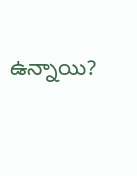ఉన్నాయి?